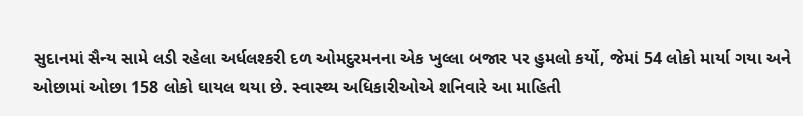સુદાનમાં સૈન્ય સામે લડી રહેલા અર્ધલશ્કરી દળ ઓમદુરમનના એક ખુલ્લા બજાર પર હુમલો કર્યો, જેમાં 54 લોકો માર્યા ગયા અને ઓછામાં ઓછા 158 લોકો ઘાયલ થયા છે. સ્વાસ્થ્ય અધિકારીઓએ શનિવારે આ માહિતી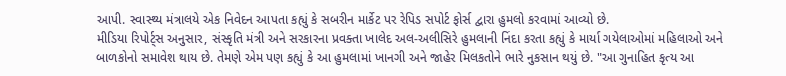આપી. સ્વાસ્થ્ય મંત્રાલયે એક નિવેદન આપતા કહ્યું કે સબરીન માર્કેટ પર રેપિડ સપોર્ટ ફોર્સ દ્વારા હુમલો કરવામાં આવ્યો છે.
મીડિયા રિપોર્ટ્સ અનુસાર, સંસ્કૃતિ મંત્રી અને સરકારના પ્રવક્તા ખાલેદ અલ-અલીસિરે હુમલાની નિંદા કરતા કહ્યું કે માર્યા ગયેલાઓમાં મહિલાઓ અને બાળકોનો સમાવેશ થાય છે. તેમણે એમ પણ કહ્યું કે આ હુમલામાં ખાનગી અને જાહેર મિલકતોને ભારે નુકસાન થયું છે. "આ ગુનાહિત કૃત્ય આ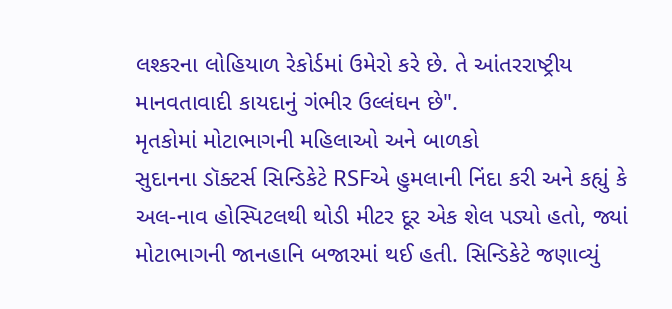લશ્કરના લોહિયાળ રેકોર્ડમાં ઉમેરો કરે છે. તે આંતરરાષ્ટ્રીય માનવતાવાદી કાયદાનું ગંભીર ઉલ્લંઘન છે".
મૃતકોમાં મોટાભાગની મહિલાઓ અને બાળકો
સુદાનના ડૉક્ટર્સ સિન્ડિકેટે RSFએ હુમલાની નિંદા કરી અને કહ્યું કે અલ-નાવ હોસ્પિટલથી થોડી મીટર દૂર એક શેલ પડ્યો હતો, જ્યાં મોટાભાગની જાનહાનિ બજારમાં થઈ હતી. સિન્ડિકેટે જણાવ્યું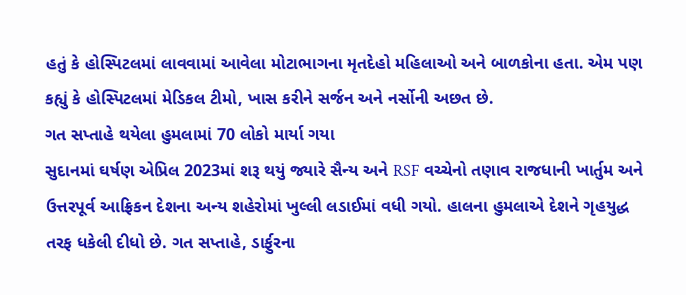હતું કે હોસ્પિટલમાં લાવવામાં આવેલા મોટાભાગના મૃતદેહો મહિલાઓ અને બાળકોના હતા. એમ પણ કહ્યું કે હોસ્પિટલમાં મેડિકલ ટીમો, ખાસ કરીને સર્જન અને નર્સોની અછત છે.
ગત સપ્તાહે થયેલા હુમલામાં 70 લોકો માર્યા ગયા
સુદાનમાં ઘર્ષણ એપ્રિલ 2023માં શરૂ થયું જ્યારે સૈન્ય અને RSF વચ્ચેનો તણાવ રાજધાની ખાર્તુમ અને ઉત્તરપૂર્વ આફ્રિકન દેશના અન્ય શહેરોમાં ખુલ્લી લડાઈમાં વધી ગયો. હાલના હુમલાએ દેશને ગૃહયુદ્ધ તરફ ધકેલી દીધો છે. ગત સપ્તાહે, ડાર્ફુરના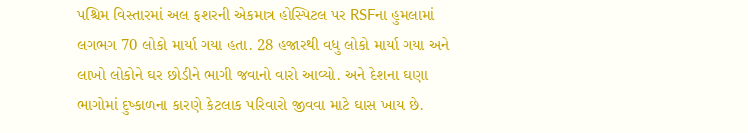પશ્ચિમ વિસ્તારમાં અલ ફશરની એકમાત્ર હોસ્પિટલ પર RSFના હુમલામાં લગભગ 70 લોકો માર્યા ગયા હતા. 28 હજારથી વધુ લોકો માર્યા ગયા અને લાખો લોકોને ઘર છોડીને ભાગી જવાનો વારો આવ્યો. અને દેશના ઘણા ભાગોમાં દુષ્કાળના કારણે કેટલાક પરિવારો જીવવા માટે ઘાસ ખાય છે.